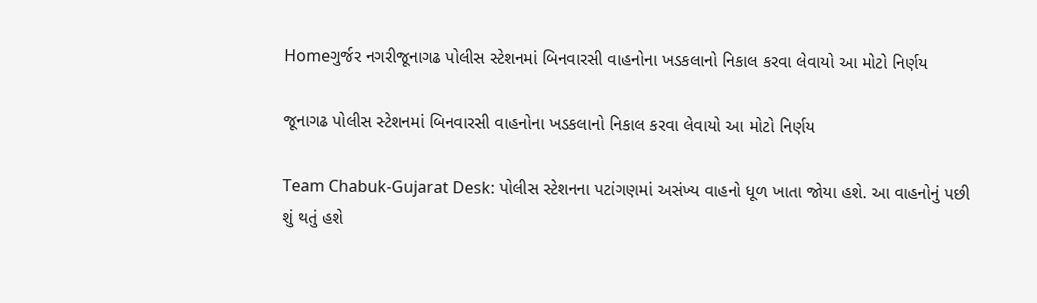Homeગુર્જર નગરીજૂનાગઢ પોલીસ સ્ટેશનમાં બિનવારસી વાહનોના ખડકલાનો નિકાલ કરવા લેવાયો આ મોટો નિર્ણય

જૂનાગઢ પોલીસ સ્ટેશનમાં બિનવારસી વાહનોના ખડકલાનો નિકાલ કરવા લેવાયો આ મોટો નિર્ણય

Team Chabuk-Gujarat Desk: પોલીસ સ્ટેશનના પટાંગણમાં અસંખ્ય વાહનો ધૂળ ખાતા જોયા હશે. આ વાહનોનું પછી શું થતું હશે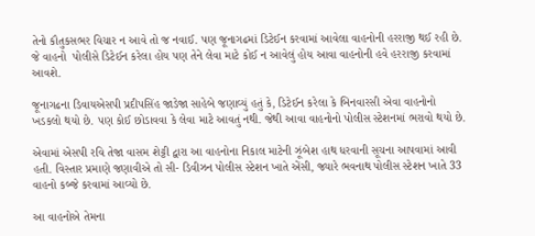તેનો કૌતુકસભર વિચાર ન આવે તો જ નવાઈ. પણ જૂનાગઢમાં ડિટેઈન કરવામાં આવેલા વાહનોની હરરાજી થઈ રહી છે. જે વાહનો  પોલીસે ડિટેઈન કરેલા હોય પણ તેને લેવા માટે કોઈ ન આવેલું હોય આવા વાહનોની હવે હરરાજી કરવામાં આવશે.

જૂનાગઢના ડિવાયએસપી પ્રદીપસિંહ જાડેજા સાહેબે જણાવ્યું હતું કે, ડિટેઈન કરેલા કે બિનવારસી એવા વાહનોનો ખડકલો થયો છે. પણ કોઈ છોડાવવા કે લેવા માટે આવતું નથી. જેથી આવા વાહનોનો પોલીસ સ્ટેશનમાં ભરાવો થયો છે.

એવામાં એસપી રવિ તેજા વાસમ શેટ્ટી દ્વારા આ વાહનોના નિકાલ માટેની ઝૂંબેશ હાથ ધરવાની સૂચના આપવામાં આવી હતી. વિસ્તાર પ્રમાણે જણાવીએ તો સી- ડિવીઝન પોલીસ સ્ટેશન ખાતે એંસી, જ્યારે ભવનાથ પોલીસ સ્ટેશન ખાતે 33 વાહનો કબ્જે કરવામાં આવ્યો છે.

આ વાહનોએ તેમના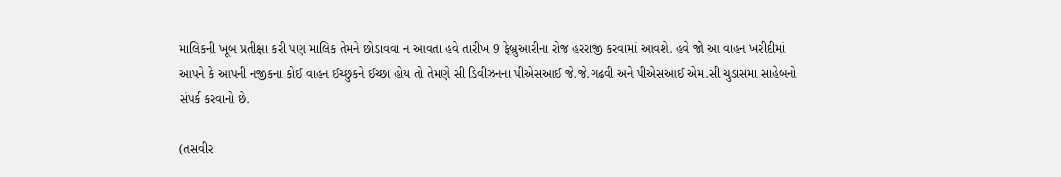માલિકની ખૂબ પ્રતીક્ષા કરી પણ માલિક તેમને છોડાવવા ન આવતા હવે તારીખ 9 ફેબ્રુઆરીના રોજ હરરાજી કરવામાં આવશે. હવે જો આ વાહન ખરીદીમાં આપને કે આપની નજીકના કોઈ વાહન ઈચ્છુકને ઈચ્છા હોય તો તેમણે સી ડિવીઝનના પીએસઆઈ જે.જે.ગઢવી અને પીએસઆઈ એમ.સી ચુડાસમા સાહેબનો સંપર્ક કરવાનો છે.

(તસવીર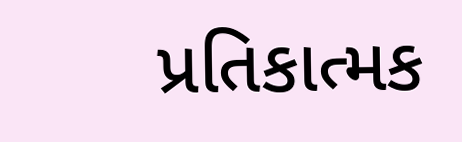પ્રતિકાત્મક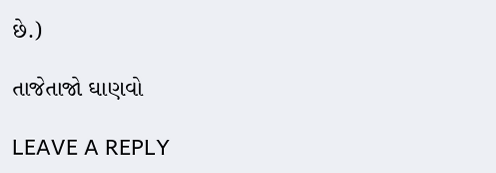છે.)

તાજેતાજો ઘાણવો

LEAVE A REPLY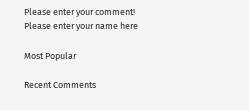Please enter your comment!
Please enter your name here

Most Popular

Recent Comments